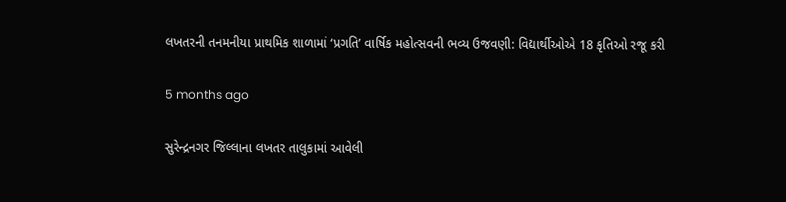લખતરની તનમનીયા પ્રાથમિક શાળામાં ‘પ્રગતિ’ વાર્ષિક મહોત્સવની ભવ્ય ઉજવણી: વિદ્યાર્થીઓએ 18 કૃતિઓ રજૂ કરી

5 months ago

સુરેન્દ્રનગર જિલ્લાના લખતર તાલુકામાં આવેલી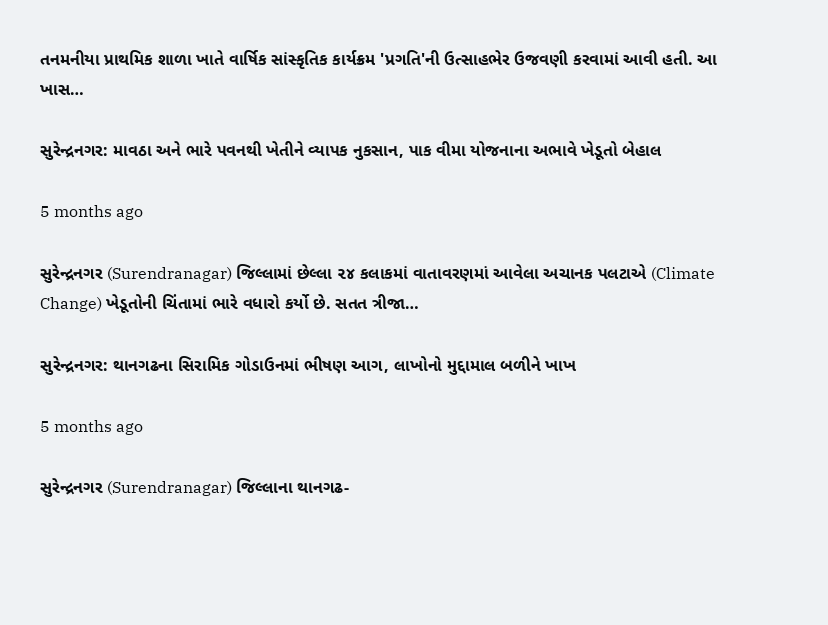તનમનીયા પ્રાથમિક શાળા ખાતે વાર્ષિક સાંસ્કૃતિક કાર્યક્રમ 'પ્રગતિ'ની ઉત્સાહભેર ઉજવણી કરવામાં આવી હતી. આ ખાસ…

સુરેન્દ્રનગર: માવઠા અને ભારે પવનથી ખેતીને વ્યાપક નુકસાન, પાક વીમા યોજનાના અભાવે ખેડૂતો બેહાલ

5 months ago

સુરેન્દ્રનગર (Surendranagar) જિલ્લામાં છેલ્લા ૨૪ કલાકમાં વાતાવરણમાં આવેલા અચાનક પલટાએ (Climate Change) ખેડૂતોની ચિંતામાં ભારે વધારો કર્યો છે. સતત ત્રીજા…

સુરેન્દ્રનગર: થાનગઢના સિરામિક ગોડાઉનમાં ભીષણ આગ, લાખોનો મુદ્દામાલ બળીને ખાખ

5 months ago

સુરેન્દ્રનગર (Surendranagar) જિલ્લાના થાનગઢ-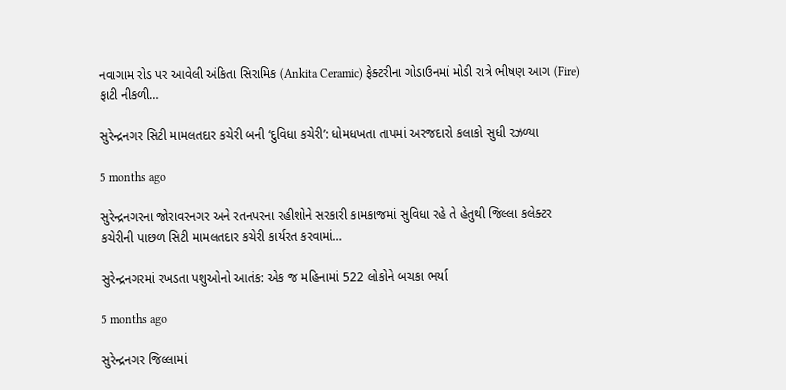નવાગામ રોડ પર આવેલી અંકિતા સિરામિક (Ankita Ceramic) ફેક્ટરીના ગોડાઉનમાં મોડી રાત્રે ભીષણ આગ (Fire) ફાટી નીકળી…

સુરેન્દ્રનગર સિટી મામલતદાર કચેરી બની ‘દુવિધા કચેરી’: ધોમધખતા તાપમાં અરજદારો કલાકો સુધી રઝળ્યા

5 months ago

સુરેન્દ્રનગરના જોરાવરનગર અને રતનપરના રહીશોને સરકારી કામકાજમાં સુવિધા રહે તે હેતુથી જિલ્લા કલેક્ટર કચેરીની પાછળ સિટી મામલતદાર કચેરી કાર્યરત કરવામાં…

સુરેન્દ્રનગરમાં રખડતા પશુઓનો આતંક: એક જ મહિનામાં 522 લોકોને બચકા ભર્યા

5 months ago

સુરેન્દ્રનગર જિલ્લામાં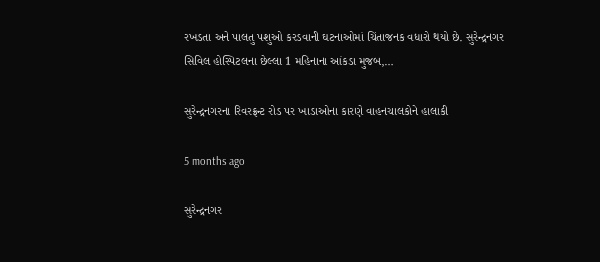રખડતા અને પાલતુ પશુઓ કરડવાની ઘટનાઓમાં ચિંતાજનક વધારો થયો છે. સુરેન્દ્રનગર સિવિલ હોસ્પિટલના છેલ્લા 1 મહિનાના આંકડા મુજબ,…

સુરેન્દ્રનગરના રિવરફ્રન્ટ રોડ પર ખાડાઓના કારણે વાહનચાલકોને હાલાકી

5 months ago

સુરેન્દ્રનગર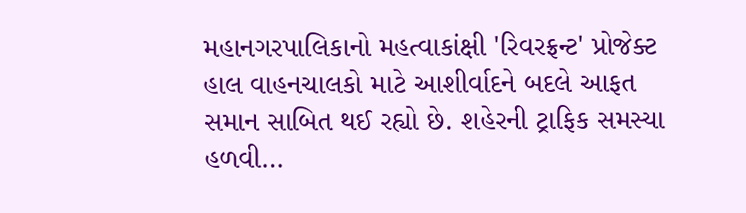મહાનગરપાલિકાનો મહત્વાકાંક્ષી 'રિવરફ્રન્ટ' પ્રોજેક્ટ હાલ વાહનચાલકો માટે આશીર્વાદને બદલે આફત સમાન સાબિત થઈ રહ્યો છે. શહેરની ટ્રાફિક સમસ્યા હળવી…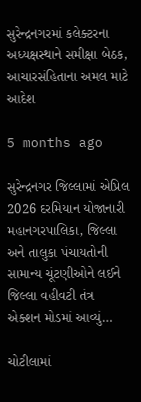સુરેન્દ્રનગરમાં કલેક્ટરના અધ્યક્ષસ્થાને સમીક્ષા બેઠક, આચારસંહિતાના અમલ માટે આદેશ

5 months ago

સુરેન્દ્રનગર જિલ્લામાં એપ્રિલ 2026 દરમિયાન યોજાનારી મહાનગરપાલિકા, જિલ્લા અને તાલુકા પંચાયતોની સામાન્ય ચૂંટણીઓને લઈને જિલ્લા વહીવટી તંત્ર એક્શન મોડમાં આવ્યું…

ચોટીલામાં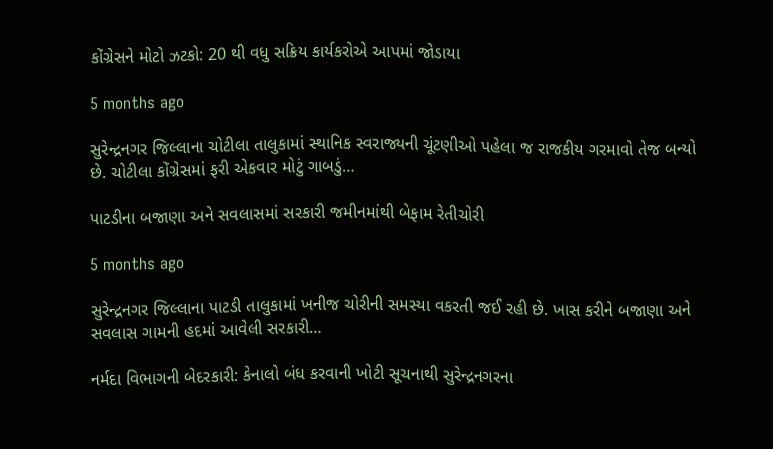કોંગ્રેસને મોટો ઝટકો: 20 થી વધુ સક્રિય કાર્યકરોએ આપમાં જોડાયા

5 months ago

સુરેન્દ્રનગર જિલ્લાના ચોટીલા તાલુકામાં સ્થાનિક સ્વરાજ્યની ચૂંટણીઓ પહેલા જ રાજકીય ગરમાવો તેજ બન્યો છે. ચોટીલા કોંગ્રેસમાં ફરી એકવાર મોટું ગાબડું…

પાટડીના બજાણા અને સવલાસમાં સરકારી જમીનમાંથી બેફામ રેતીચોરી

5 months ago

સુરેન્દ્રનગર જિલ્લાના પાટડી તાલુકામાં ખનીજ ચોરીની સમસ્યા વકરતી જઈ રહી છે. ખાસ કરીને બજાણા અને સવલાસ ગામની હદમાં આવેલી સરકારી…

નર્મદા વિભાગની બેદરકારી: કેનાલો બંધ કરવાની ખોટી સૂચનાથી સુરેન્દ્રનગરના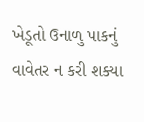ખેડૂતો ઉનાળુ પાકનું વાવેતર ન કરી શક્યા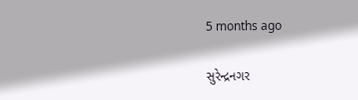5 months ago

સુરેન્દ્રનગર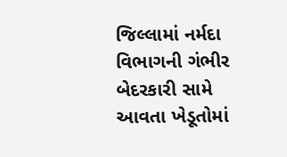જિલ્લામાં નર્મદા વિભાગની ગંભીર બેદરકારી સામે આવતા ખેડૂતોમાં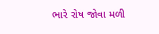ભારે રોષ જોવા મળી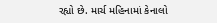રહ્યો છે. માર્ચ મહિનામાં કેનાલો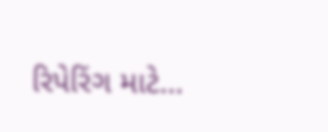રિપેરિંગ માટે…